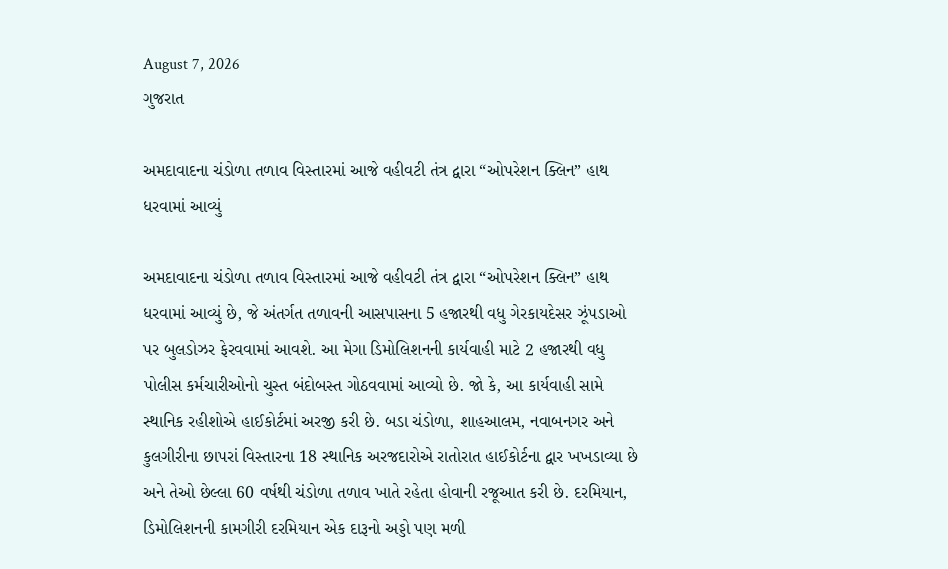August 7, 2026
ગુજરાત

અમદાવાદના ચંડોળા તળાવ વિસ્તારમાં આજે વહીવટી તંત્ર દ્વારા “ઓપરેશન ક્લિન” હાથ ધરવામાં આવ્યું

અમદાવાદના ચંડોળા તળાવ વિસ્તારમાં આજે વહીવટી તંત્ર દ્વારા “ઓપરેશન ક્લિન” હાથ ધરવામાં આવ્યું છે, જે અંતર્ગત તળાવની આસપાસના 5 હજારથી વધુ ગેરકાયદેસર ઝૂંપડાઓ પર બુલડોઝર ફેરવવામાં આવશે. આ મેગા ડિમોલિશનની કાર્યવાહી માટે 2 હજારથી વધુ પોલીસ કર્મચારીઓનો ચુસ્ત બંદોબસ્ત ગોઠવવામાં આવ્યો છે. જો કે, આ કાર્યવાહી સામે સ્થાનિક રહીશોએ હાઈકોર્ટમાં અરજી કરી છે. બડા ચંડોળા, શાહઆલમ, નવાબનગર અને કુલગીરીના છાપરાં વિસ્તારના 18 સ્થાનિક અરજદારોએ રાતોરાત હાઈકોર્ટના દ્વાર ખખડાવ્યા છે અને તેઓ છેલ્લા 60 વર્ષથી ચંડોળા તળાવ ખાતે રહેતા હોવાની રજૂઆત કરી છે. દરમિયાન, ડિમોલિશનની કામગીરી દરમિયાન એક દારૂનો અડ્ડો પણ મળી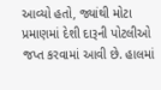આવ્યો હતો, જ્યાંથી મોટા પ્રમાણમાં દેશી દારૂની પોટલીઓ જપ્ત કરવામાં આવી છે. હાલમાં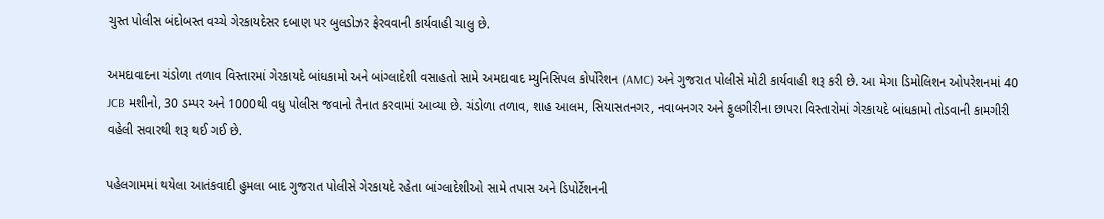ચુસ્ત પોલીસ બંદોબસ્ત વચ્ચે ગેરકાયદેસર દબાણ પર બુલડોઝર ફેરવવાની કાર્યવાહી ચાલુ છે.

અમદાવાદના ચંડોળા તળાવ વિસ્તારમાં ગેરકાયદે બાંધકામો અને બાંગ્લાદેશી વસાહતો સામે અમદાવાદ મ્યુનિસિપલ કોર્પોરેશન (AMC) અને ગુજરાત પોલીસે મોટી કાર્યવાહી શરૂ કરી છે. આ મેગા ડિમોલિશન ઓપરેશનમાં 40 JCB મશીનો, 30 ડમ્પર અને 1000થી વધુ પોલીસ જવાનો તૈનાત કરવામાં આવ્યા છે. ચંડોળા તળાવ, શાહ આલમ, સિયાસતનગર, નવાબનગર અને ફુલગીરીના છાપરા વિસ્તારોમાં ગેરકાયદે બાંધકામો તોડવાની કામગીરી વહેલી સવારથી શરૂ થઈ ગઈ છે.

પહેલગામમાં થયેલા આતંકવાદી હુમલા બાદ ગુજરાત પોલીસે ગેરકાયદે રહેતા બાંગ્લાદેશીઓ સામે તપાસ અને ડિપોર્ટેશનની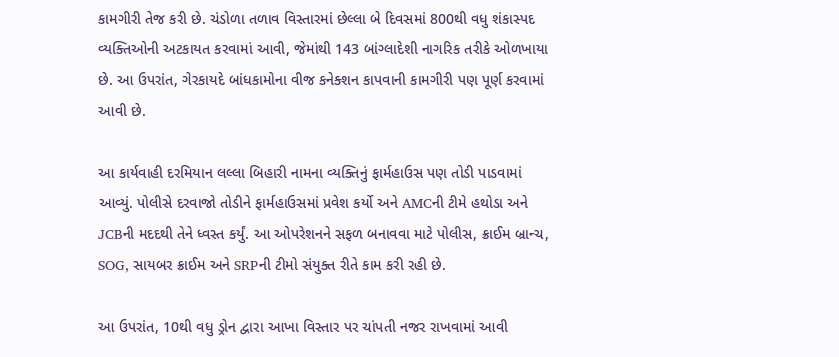કામગીરી તેજ કરી છે. ચંડોળા તળાવ વિસ્તારમાં છેલ્લા બે દિવસમાં 800થી વધુ શંકાસ્પદ વ્યક્તિઓની અટકાયત કરવામાં આવી, જેમાંથી 143 બાંગ્લાદેશી નાગરિક તરીકે ઓળખાયા છે. આ ઉપરાંત, ગેરકાયદે બાંધકામોના વીજ કનેક્શન કાપવાની કામગીરી પણ પૂર્ણ કરવામાં આવી છે.

આ કાર્યવાહી દરમિયાન લલ્લા બિહારી નામના વ્યક્તિનું ફાર્મહાઉસ પણ તોડી પાડવામાં આવ્યું. પોલીસે દરવાજો તોડીને ફાર્મહાઉસમાં પ્રવેશ કર્યો અને AMCની ટીમે હથોડા અને JCBની મદદથી તેને ધ્વસ્ત કર્યું. આ ઓપરેશનને સફળ બનાવવા માટે પોલીસ, ક્રાઈમ બ્રાન્ચ, SOG, સાયબર ક્રાઈમ અને SRPની ટીમો સંયુક્ત રીતે કામ કરી રહી છે.

આ ઉપરાંત, 10થી વધુ ડ્રોન દ્વારા આખા વિસ્તાર પર ચાંપતી નજર રાખવામાં આવી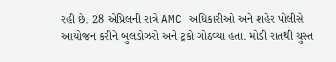રહી છે. 28 એપ્રિલની રાત્રે AMC અધિકારીઓ અને શહેર પોલીસે આયોજન કરીને બુલડોઝરો અને ટ્રકો ગોઠવ્યા હતા. મોડી રાતથી ચુસ્ત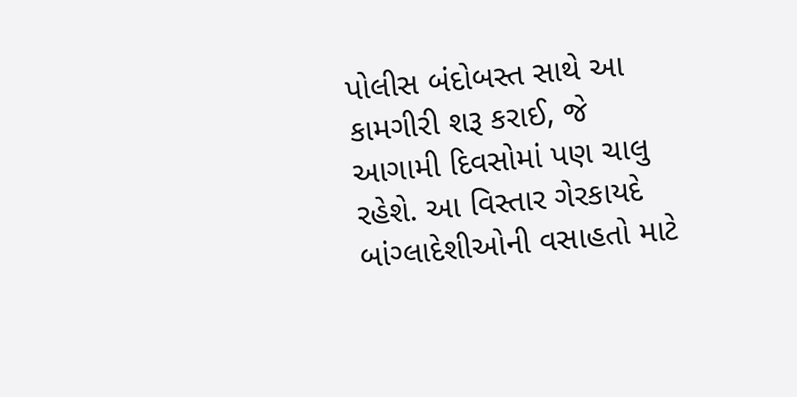પોલીસ બંદોબસ્ત સાથે આ કામગીરી શરૂ કરાઈ, જે આગામી દિવસોમાં પણ ચાલુ રહેશે. આ વિસ્તાર ગેરકાયદે બાંગ્લાદેશીઓની વસાહતો માટે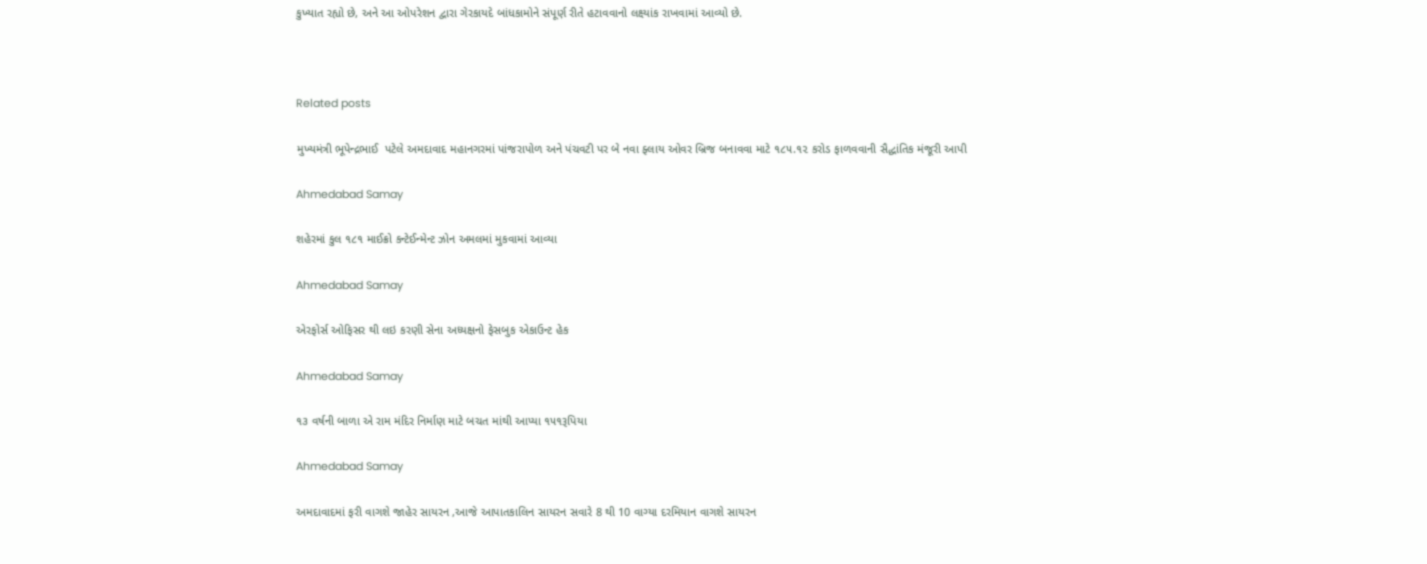કુખ્યાત રહ્યો છે, અને આ ઓપરેશન દ્વારા ગેરકાયદે બાંધકામોને સંપૂર્ણ રીતે હટાવવાનો લક્ષ્યાંક રાખવામાં આવ્યો છે.



Related posts

મુખ્યમંત્રી ભૂપેન્દ્રભાઈ  પટેલે અમદાવાદ મહાનગરમાં પાંજરાપોળ અને પંચવટી પર બે નવા ફ્લાય ઓવર બ્રિજ બનાવવા માટે ૧૮૫.૧૨ કરોડ ફાળવવાની સૈદ્ધાંતિક મંજૂરી આપી

Ahmedabad Samay

શહેરમાં કુલ ૧૮૧ માઈક્રો કન્ટેઈન્મેન્ટ ઝોન અમલમાં મુકવામાં આવ્યા

Ahmedabad Samay

એરફોર્સ ઓફિસર થી લઇ કરણી સેના અધ્યક્ષનો ફેસબુક એકાઉન્ટ હેક

Ahmedabad Samay

૧૩ વર્ષની બાળા એ રામ મંદિર નિર્માણ માટે બચત માંથી આપ્યા ૧૫૧રૂપિયા

Ahmedabad Samay

અમદાવાદમાં ફરી વાગશે જાહેર સાયરન ,આજે આપાતકાલિન સાયરન સવારે 8 થી 10 વાગ્યા દરમિયાન વાગશે સાયરન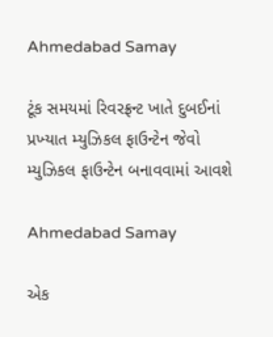Ahmedabad Samay

ટૂંક સમયમાં રિવરફ્રન્ટ ખાતે દુબઈનાં પ્રખ્‍યાત મ્‍યુઝિકલ ફાઉન્‍ટેન જેવો મ્‍યુઝિકલ ફાઉન્‍ટેન બનાવવામાં આવશે

Ahmedabad Samay

એક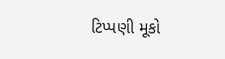ટિપ્પણી મૂકો